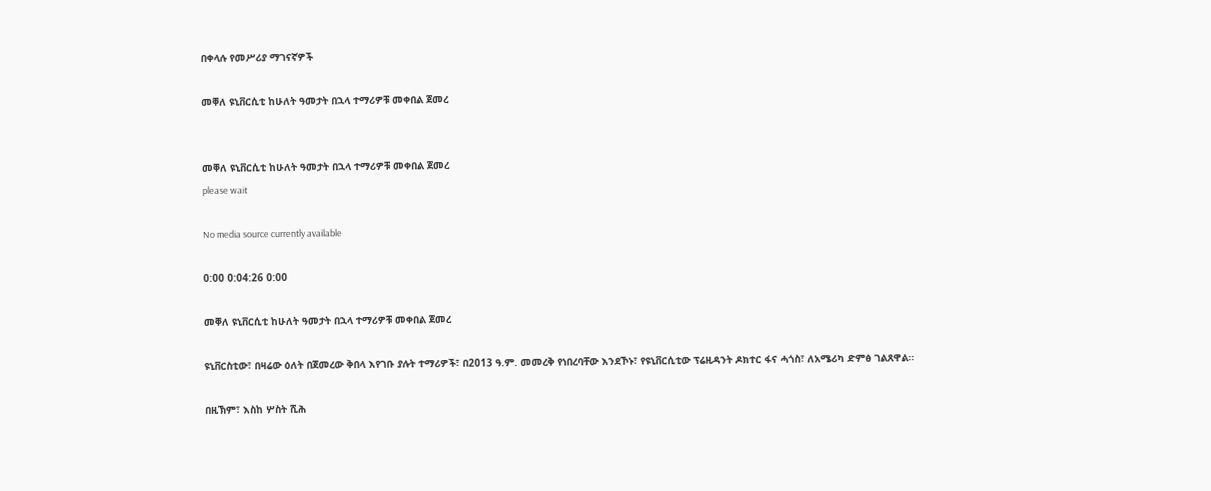በቀላሉ የመሥሪያ ማገናኛዎች

መቐለ ዩኒቨርሲቲ ከሁለት ዓመታት በኋላ ተማሪዎቹ መቀበል ጀመረ


መቐለ ዩኒቨርሲቲ ከሁለት ዓመታት በኋላ ተማሪዎቹ መቀበል ጀመረ
please wait

No media source currently available

0:00 0:04:26 0:00

መቐለ ዩኒቨርሲቲ ከሁለት ዓመታት በኋላ ተማሪዎቹ መቀበል ጀመረ

ዩኒቨርስቲው፣ በዛሬው ዕለት በጀመረው ቅበላ እየገቡ ያሉት ተማሪዎች፣ በ2013 ዓ.ም. መመረቅ የነበረባቸው እንደኾኑ፣ የዩኒቨርሲቲው ፕሬዚዳንት ዶክተር ፋና ሓጎስ፣ ለአሜሪካ ድምፅ ገልጸዋል፡፡

በዚኽም፣ እስከ ሦስት ሺሕ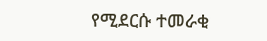የሚደርሱ ተመራቂ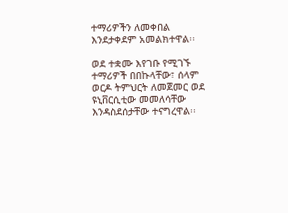ተማሪዎችን ለመቀበል እንደታቀደም አመልክተዋል፡፡

ወደ ተቋሙ እየገቡ የሚገኙ ተማሪዎች በበኩላቸው፣ ሰላም ወርዶ ትምህርት ለመጀመር ወደ ዩኒቨርሲቲው መመለሳቸው እንዳስደሰታቸው ተናግረዋል፡፡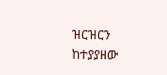ዝርዝርን ከተያያዘው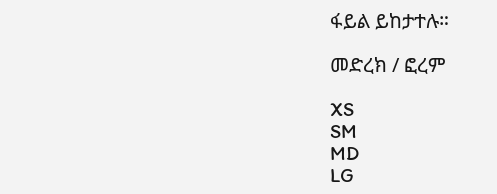ፋይል ይከታተሉ።

መድረክ / ፎረም

XS
SM
MD
LG